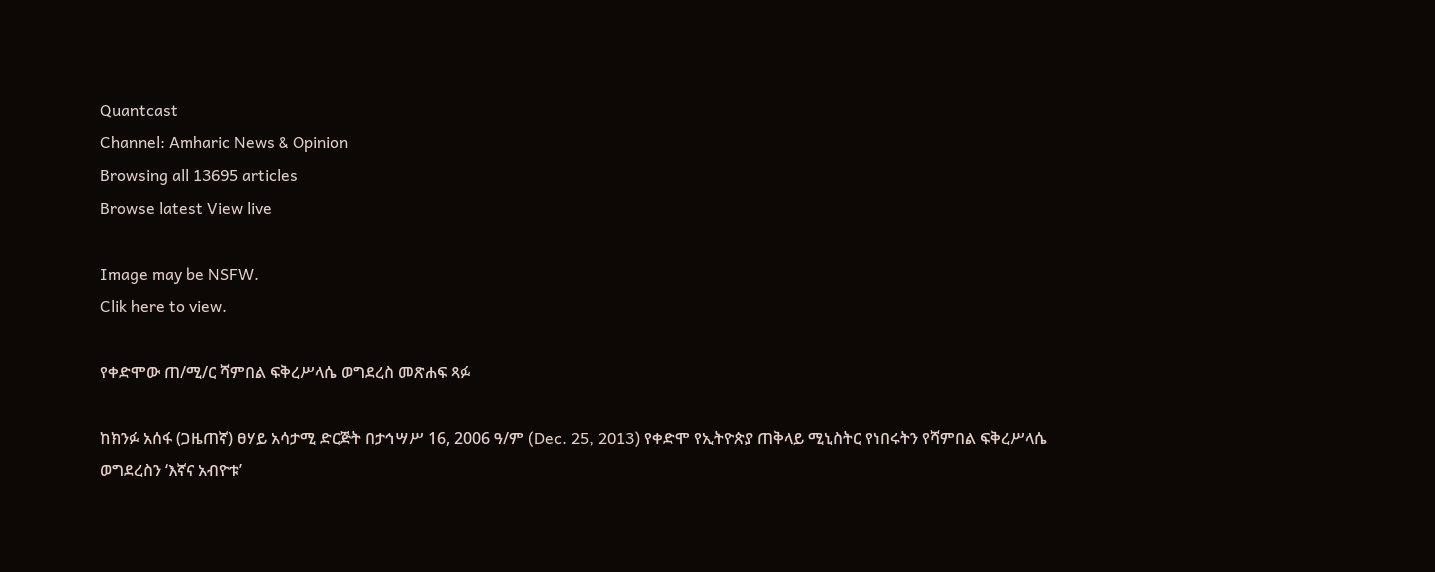Quantcast
Channel: Amharic News & Opinion
Browsing all 13695 articles
Browse latest View live

Image may be NSFW.
Clik here to view.

የቀድሞው ጠ/ሚ/ር ሻምበል ፍቅረሥላሴ ወግደረስ መጽሐፍ ጻፉ

ከክንፉ አሰፋ (ጋዜጠኛ) ፀሃይ አሳታሚ ድርጅት በታኅሣሥ 16, 2006 ዓ/ም (Dec. 25, 2013) የቀድሞ የኢትዮጵያ ጠቅላይ ሚኒስትር የነበሩትን የሻምበል ፍቅረሥላሴ ወግደረስን ‘እኛና አብዮቱ’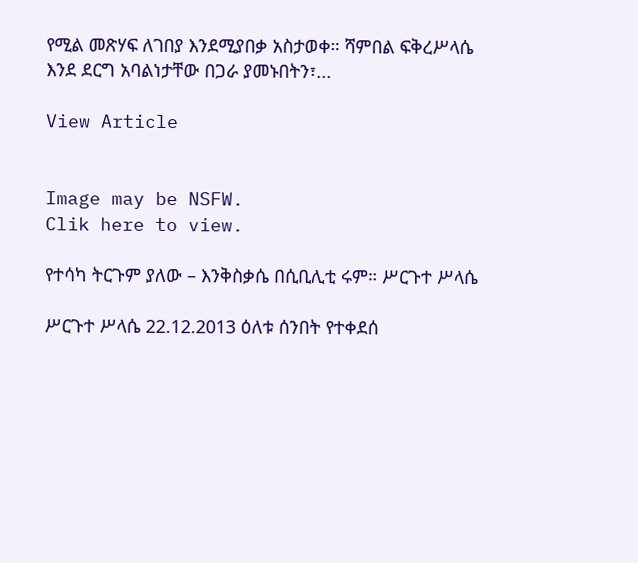የሚል መጽሃፍ ለገበያ እንደሚያበቃ አስታወቀ። ሻምበል ፍቅረሥላሴ እንደ ደርግ አባልነታቸው በጋራ ያመኑበትን፣...

View Article


Image may be NSFW.
Clik here to view.

የተሳካ ትርጉም ያለው – እንቅስቃሴ በሲቢሊቲ ሩም። ሥርጉተ ሥላሴ

ሥርጉተ ሥላሴ 22.12.2013 ዕለቱ ሰንበት የተቀደሰ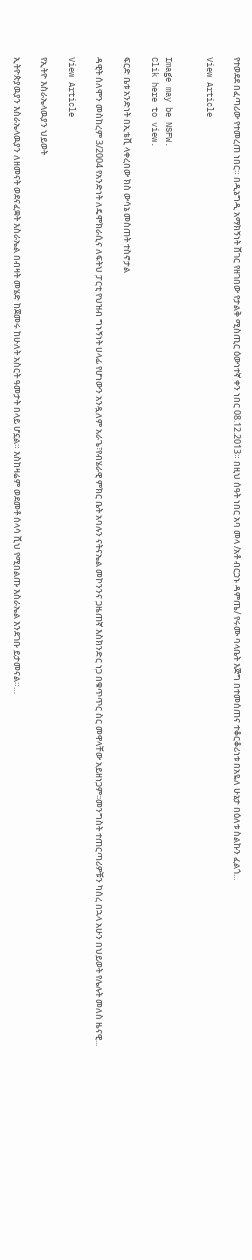የተወደደ በፈጣሪው የተመረጠ ነበር። በዲኔግዲ አማክኝነት ሸገር የዘገበው የታልቅ ሚስጢር ዕውነተኛ ቀን ነበር 08.12.2013። በዚህ ሰዓት ነበር አባ መላ /አቶ ብርኃኑ ዳምጤ/ የሩሙ ባላቤት እጅግ በተመሰጠና ተቆርቆሪነቱ በአዬለ ሁኔታ በዕለቱ ስልኩን ፈልጎ...

View Article


Image may be NSFW.
Clik here to view.

ፍርድ ቤቱ አንድነት በኢቴቪ ላቀረበው ክስ ውሳኔ መስጠት ተስኖታል

ዳዊት ሰለሞን መስከረም 3/2004 የአንድነት ለዴሞክራሲና ለፍትህ ፓርቲ የህዝብ ግኑኝነት ሀላፊ የሆነውን አንዷለም አራጌ፣የብሄራዊ ምክር ቤት አባሉን ናትናኤል መኮንንና ጋዜጠኛ እስክንድር ነጋ በቁጥጥር ስር መዋላቸው አይዘነጋም፡፡መንግስት ተጠርጣሪዎቹን ካሰረ በኋላ አሁን በህይወት የሌሉት መለስ ዜናዊ...

View Article

የኢትዮ እስራኤላዉያን ህይወት

ኢትዮጵያዉያን እስራኤላዉያን ለዘመናት ወደናፈቋት እስራኤል በብዛት መሄድ ከጀመሩ ከሁለት አስርት ዓመታት በላይ ሆኗል። እስከዛሬም ወደመቶ ሰላሳ ሺህ የሚበልጡ እስራኤል እንደገቡ ይታመናል።…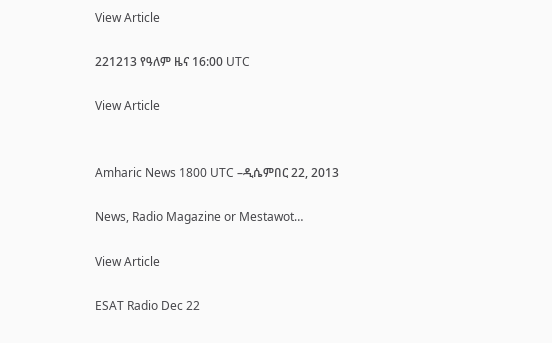View Article

221213 የዓለም ዜና 16:00 UTC

View Article


Amharic News 1800 UTC –ዲሴምበር 22, 2013

News, Radio Magazine or Mestawot…

View Article

ESAT Radio Dec 22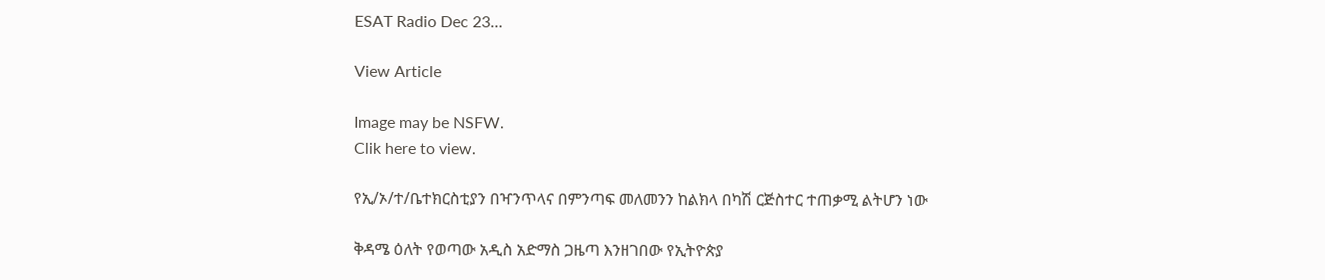ESAT Radio Dec 23…

View Article

Image may be NSFW.
Clik here to view.

የኢ/ኦ/ተ/ቤተክርስቲያን በዣንጥላና በምንጣፍ መለመንን ከልክላ በካሽ ርጅስተር ተጠቃሚ ልትሆን ነው

ቅዳሜ ዕለት የወጣው አዲስ አድማስ ጋዜጣ እንዘገበው የኢትዮጵያ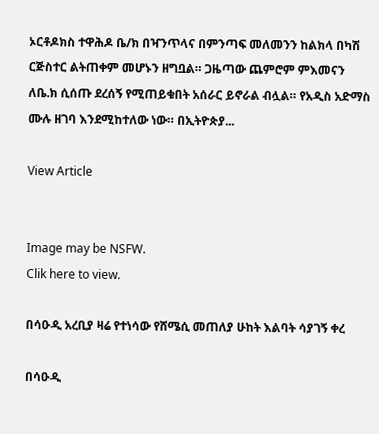ኦርቶዶክስ ተዋሕዶ ቤ/ክ በዣንጥላና በምንጣፍ መለመንን ከልክላ በካሽ ርጅስተር ልትጠቀም መሆኑን ዘግቧል። ጋዜጣው ጨምሮም ምእመናን ለቤ.ክ ሲሰጡ ደረሰኝ የሚጠይቁበት አሰራር ይኖራል ብሏል። የአዲስ አድማስ ሙሉ ዘገባ እንደሚከተለው ነው። በኢትዮጵያ...

View Article


Image may be NSFW.
Clik here to view.

በሳዑዲ አረቢያ ዛሬ የተነሳው የሸሜሲ መጠለያ ሁከት እልባት ሳያገኝ ቀረ

በሳዑዲ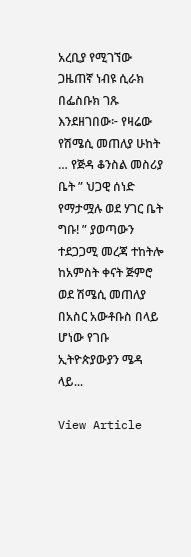አረቢያ የሚገኘው ጋዜጠኛ ነብዩ ሲራክ በፌስቡክ ገጹ እንደዘገበው፦ የዛሬው የሽሜሲ መጠለያ ሁከት … የጅዳ ቆንስል መስሪያ ቤት ” ህጋዊ ሰነድ የማታሟሉ ወደ ሃገር ቤት ግቡ! ” ያወጣውን ተደጋጋሚ መረጃ ተከትሎ ከአምስት ቀናት ጅምሮ ወደ ሽሜሲ መጠለያ በአስር አውቶቡስ በላይ ሆነው የገቡ ኢትዮጵያውያን ሜዳ ላይ...

View Article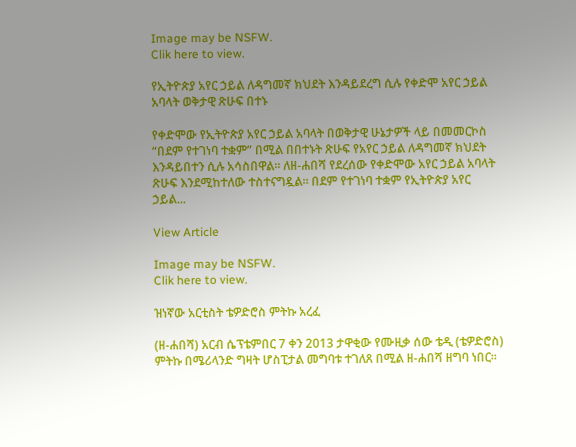Image may be NSFW.
Clik here to view.

የኢትዮጵያ አየር ኃይል ለዳግመኛ ክህደት እንዳይደረግ ሲሉ የቀድሞ አየር ኃይል አባላት ወቅታዊ ጽሁፍ በተኑ

የቀድሞው የኢትዮጵያ አየር ኃይል አባላት በወቅታዊ ሁኔታዎች ላይ በመመርኮስ “በደም የተገነባ ተቋም” በሚል በበተኑት ጽሁፍ የአየር ኃይል ለዳግመኛ ክህደት እንዳይበተን ሲሉ አሳስበዋል። ለዘ-ሐበሻ የደረሰው የቀድሞው አየር ኃይል አባላት ጽሁፍ እንደሚከተለው ተስተናግዷል። በደም የተገነባ ተቋም የኢትዮጵያ አየር ኃይል...

View Article

Image may be NSFW.
Clik here to view.

ዝነኛው አርቲስት ቴዎድሮስ ምትኩ አረፈ

(ዘ-ሐበሻ) አርብ ሴፕቴምበር 7 ቀን 2013 ታዋቂው የሙዚቃ ሰው ቴዲ (ቴዎድሮስ) ምትኩ በሜሪላንድ ግዛት ሆስፒታል መግባቱ ተገለጸ በሚል ዘ-ሐበሻ ዘግባ ነበር።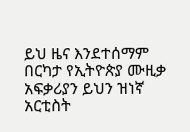ይህ ዜና እንደተሰማም በርካታ የኢትዮጵያ ሙዚቃ አፍቃሪያን ይህን ዝነኛ አርቲስት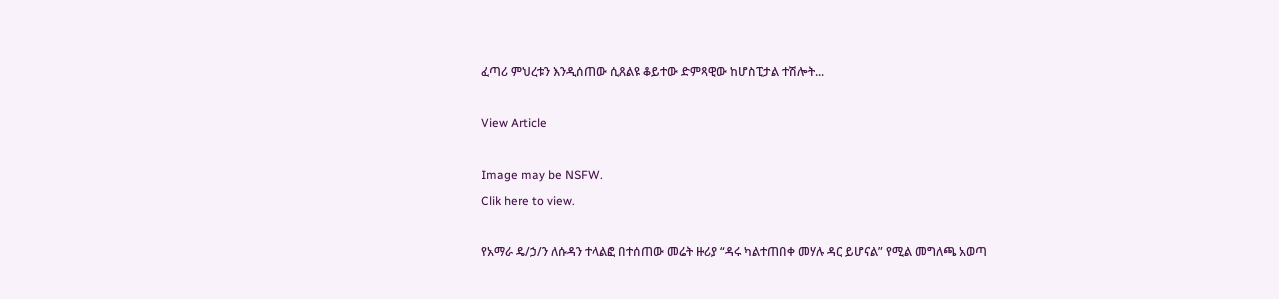ፈጣሪ ምህረቱን እንዲሰጠው ሲጸልዩ ቆይተው ድምጻዊው ከሆስፒታል ተሽሎት...

View Article

Image may be NSFW.
Clik here to view.

የአማራ ዴ/ኃ/ን ለሱዳን ተላልፎ በተሰጠው መሬት ዙሪያ “ዳሩ ካልተጠበቀ መሃሉ ዳር ይሆናል” የሚል መግለጫ አወጣ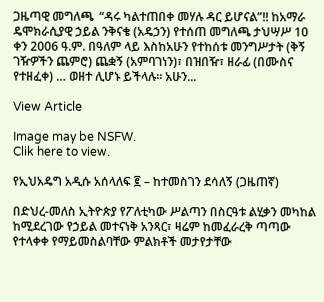ጋዜጣዊ መግለጫ  “ዳሩ ካልተጠበቀ መሃሉ ዳር ይሆናል”!! ከአማራ ዴሞክራሲያዊ ኃይል ንቅናቄ (አዴኃን) የተሰጠ መግለጫ ታህሣሥ 10 ቀን 2006 ዓ.ም. በዓለም ላይ እስከአሁን የተከሰቱ መንግሥታት (ቅኝ ገዥዎችን ጨምሮ) ጨቋኝ (አምባገነን)፣ በዝበዥ፣ ዘራፊ (በሙስና የተዘፈቀ) … ወዘተ ሊሆኑ ይችላሉ። አሁን...

View Article

Image may be NSFW.
Clik here to view.

የኢህአዴግ አዲሱ አሰላለፍ ፪ – ከተመስገን ደሳለኝ (ጋዜጠኛ)

በድህረ-መለስ ኢትዮጵያ የፖለቲካው ሥልጣን በስርዓቱ ልሂቃን መካከል ከሚደረገው የኃይል መተናነቅ አንጻር፣ ዛሬም ከመፈራረቅ ጣጣው የተላቀቀ የማይመስልባቸው ምልክቶች መታየታቸው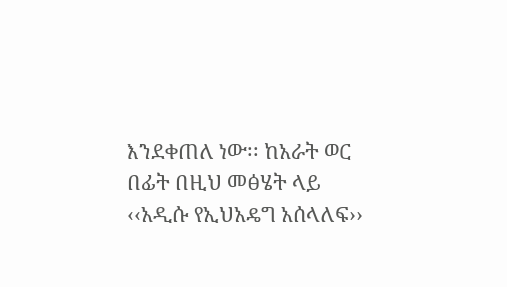እንደቀጠለ ነው፡፡ ከአራት ወር በፊት በዚህ መፅሄት ላይ ‹‹አዲሱ የኢህአዴግ አሰላለፍ››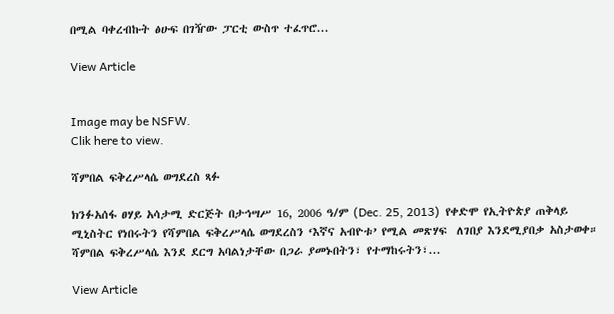በሚል ባቀረብኩት ፅሁፍ በገዥው ፓርቲ ውስጥ ተፈጥሮ...

View Article


Image may be NSFW.
Clik here to view.

ሻምበል ፍቅረሥላሴ ወግደረስ ጻፉ

ክንፉአሰፋ ፀሃይ አሳታሚ ድርጅት በታኅሣሥ 16, 2006 ዓ/ም (Dec. 25, 2013)  የቀድሞ የኢትዮጵያ ጠቅላይ ሚኒስትር የነበሩትን የሻምበል ፍቅረሥላሴ ወግደረስን ‘እኛና አብዮቱ’ የሚል መጽሃፍ  ለገበያ እንደሚያበቃ አስታወቀ። ሻምበል ፍቅረሥላሴ እንደ ደርግ አባልነታቸው በጋራ ያመኑበትን፣ የተማከሩትን፣...

View Article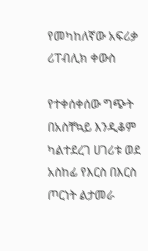የመካከለኛው አፍሪቃ ሪፐብሊክ ቀውስ

የተቀሰቀሰው ግጭት በአስቸኳይ እንዲቆም ካልተደረገ ሀገሪቱ ወደ አስከፊ የእርስ በእርስ ጦርነት ልታመራ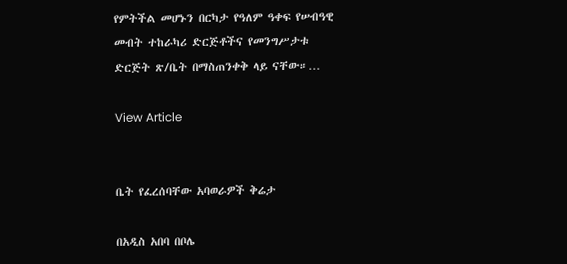የምትችል መሆኑን በርካታ የዓለም ዓቀፍ የሠብዓዊ መብት ተከራካሪ ድርጅቶችና የመንግሥታቱ ድርጅት ጽ/ቤት በማስጠንቀቅ ላይ ናቸው።…

View Article


ቤት የፈረሰባቸው አባወራዎች ቅሬታ

በአዲስ አበባ በቦሌ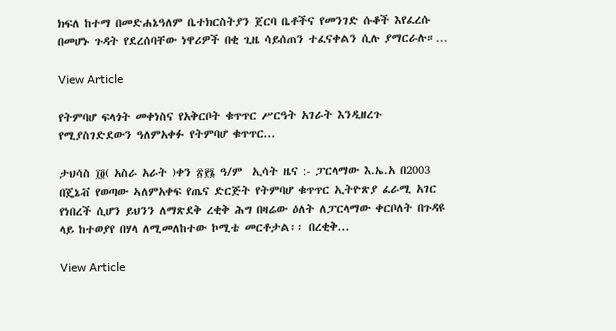ክፍለ ከተማ በመድሐኔዓለም ቤተክርስትያን ጀርባ ቤቶችና የመንገድ ሱቆች እየፈረሱ በመሆኑ ጉዳት የደረሰባቸው ነዋሪዎች በቂ ጊዜ ሳይሰጠን ተፈናቀልን ሲሉ ያማርራሉ።…

View Article

የትምባሆ ፍላጎት መቀነስና የአቅርቦት ቁጥጥር ሥርዓት አገራት እንዲዘረጉ የሚያስገድደውን ዓለምአቀፉ የትምባሆ ቁጥጥር...

ታህሳስ ፲፬( አስራ አራት )ቀን ፳፻፮ ዓ/ም  ኢሳት ዜና :- ፓርላማው እ.ኤ.አ በ2003 በጄኔቭ የወጣው ኣለምአቀፍ የጤና ድርጅት የትምባሆ ቁጥጥር ኢትዮጽያ ፈራሚ አገር የነበረች ሲሆን ይህንን ለማጽደቅ ረቂቅ ሕግ በዛሬው ዕለት ለፓርላማው ቀርቦለት በጉዳዩ ላይ ከተወያየ በሃላ ለሚመለከተው ኮሚቴ መርቶታል፡፡ በረቂቅ...

View Article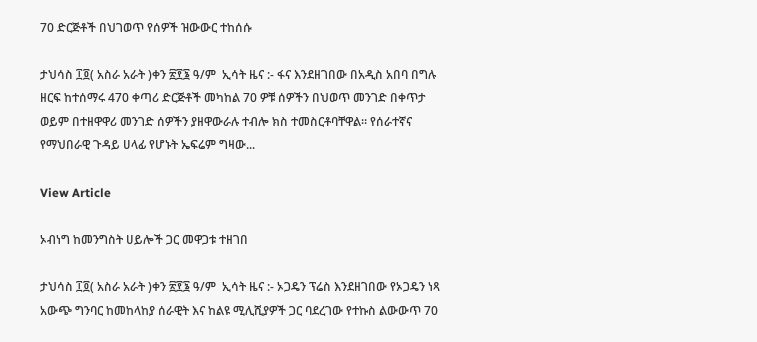70 ድርጅቶች በህገወጥ የሰዎች ዝውውር ተከሰሱ

ታህሳስ ፲፬( አስራ አራት )ቀን ፳፻፮ ዓ/ም  ኢሳት ዜና :- ፋና እንደዘገበው በአዲስ አበባ በግሉ ዘርፍ ከተሰማሩ 470 ቀጣሪ ድርጅቶች መካከል 70 ዎቹ ሰዎችን በህወጥ መንገድ በቀጥታ ወይም በተዘዋዋሪ መንገድ ሰዎችን ያዘዋውራሉ ተብሎ ክስ ተመስርቶባቸዋል። የሰራተኛና የማህበራዊ ጉዳይ ሀላፊ የሆኑት ኤፍሬም ግዛው...

View Article

ኦብነግ ከመንግስት ሀይሎች ጋር መዋጋቱ ተዘገበ

ታህሳስ ፲፬( አስራ አራት )ቀን ፳፻፮ ዓ/ም  ኢሳት ዜና :- ኦጋዴን ፕሬስ እንደዘገበው የኦጋዴን ነጻ አውጭ ግንባር ከመከላከያ ሰራዊት እና ከልዩ ሚሊሺያዎች ጋር ባደረገው የተኩስ ልውውጥ 70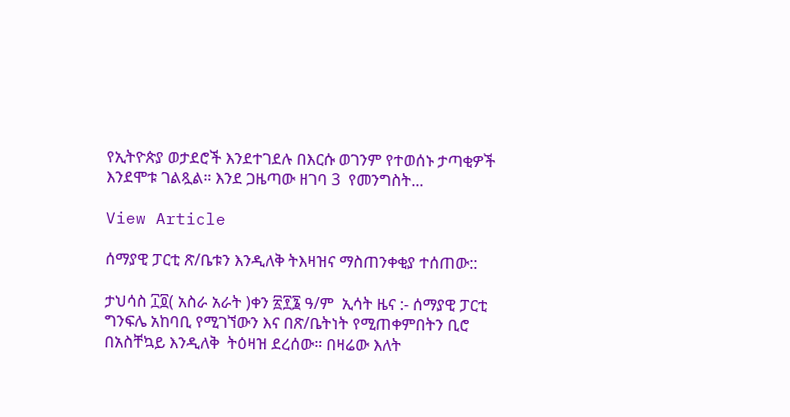የኢትዮጵያ ወታደሮች እንደተገደሉ በእርሱ ወገንም የተወሰኑ ታጣቂዎች እንደሞቱ ገልጿል። እንደ ጋዜጣው ዘገባ 3  የመንግስት...

View Article

ሰማያዊ ፓርቲ ጽ/ቤቱን እንዲለቅ ትእዛዝና ማስጠንቀቂያ ተሰጠው::

ታህሳስ ፲፬( አስራ አራት )ቀን ፳፻፮ ዓ/ም  ኢሳት ዜና :- ሰማያዊ ፓርቲ ግንፍሌ አከባቢ የሚገኘውን እና በጽ/ቤትነት የሚጠቀምበትን ቢሮ  በአስቸኳይ እንዲለቅ  ትዕዛዝ ደረሰው። በዛሬው እለት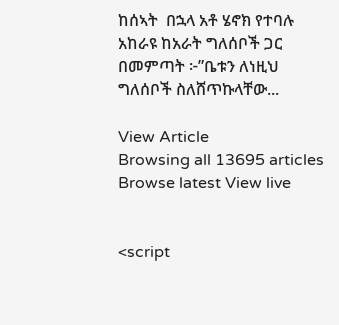ከሰኣት  በኋላ አቶ ሄኖክ የተባሉ አከራዩ ከአራት ግለሰቦች ጋር በመምጣት ፦”ቤቱን ለነዚህ ግለሰቦች ስለሸጥኩላቸው...

View Article
Browsing all 13695 articles
Browse latest View live


<script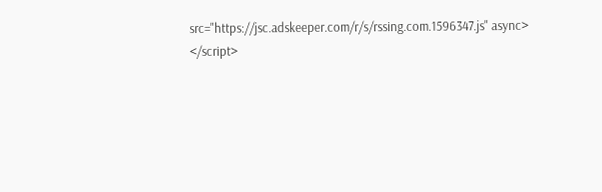src="https://jsc.adskeeper.com/r/s/rssing.com.1596347.js" async> </script>